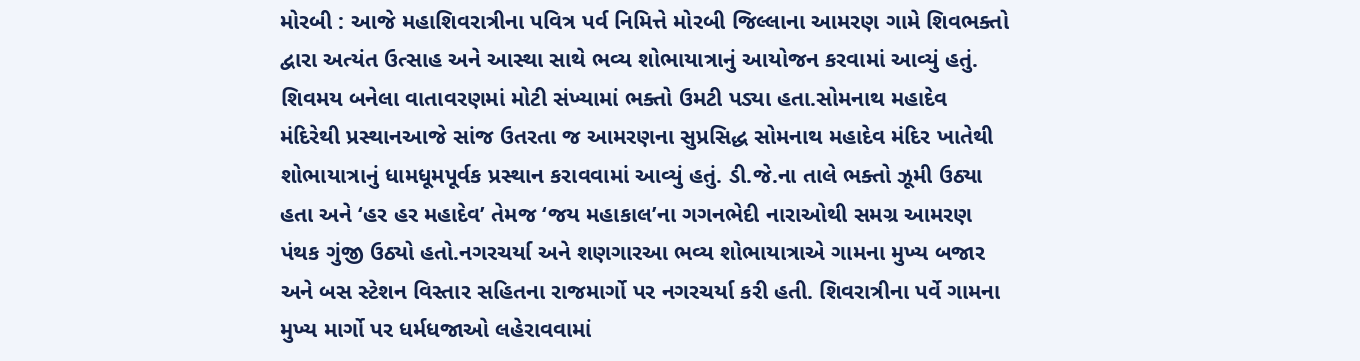મોરબી : આજે મહાશિવરાત્રીના પવિત્ર પર્વ નિમિત્તે મોરબી જિલ્લાના આમરણ ગામે શિવભક્તો દ્વારા અત્યંત ઉત્સાહ અને આસ્થા સાથે ભવ્ય શોભાયાત્રાનું આયોજન કરવામાં આવ્યું હતું. શિવમય બનેલા વાતાવરણમાં મોટી સંખ્યામાં ભક્તો ઉમટી પડ્યા હતા.સોમનાથ મહાદેવ મંદિરેથી પ્રસ્થાનઆજે સાંજ ઉતરતા જ આમરણના સુપ્રસિદ્ધ સોમનાથ મહાદેવ મંદિર ખાતેથી શોભાયાત્રાનું ધામધૂમપૂર્વક પ્રસ્થાન કરાવવામાં આવ્યું હતું. ડી.જે.ના તાલે ભક્તો ઝૂમી ઉઠ્યા હતા અને ‘હર હર મહાદેવ’ તેમજ ‘જય મહાકાલ’ના ગગનભેદી નારાઓથી સમગ્ર આમરણ પંથક ગુંજી ઉઠ્યો હતો.નગરચર્યા અને શણગારઆ ભવ્ય શોભાયાત્રાએ ગામના મુખ્ય બજાર અને બસ સ્ટેશન વિસ્તાર સહિતના રાજમાર્ગો પર નગરચર્યા કરી હતી. શિવરાત્રીના પર્વે ગામના મુખ્ય માર્ગો પર ધર્મધજાઓ લહેરાવવામાં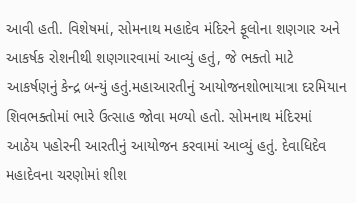આવી હતી. વિશેષમાં, સોમનાથ મહાદેવ મંદિરને ફૂલોના શણગાર અને આકર્ષક રોશનીથી શણગારવામાં આવ્યું હતું, જે ભક્તો માટે આકર્ષણનું કેન્દ્ર બન્યું હતું.મહાઆરતીનું આયોજનશોભાયાત્રા દરમિયાન શિવભક્તોમાં ભારે ઉત્સાહ જોવા મળ્યો હતો. સોમનાથ મંદિરમાં આઠેય પહોરની આરતીનું આયોજન કરવામાં આવ્યું હતું. દેવાધિદેવ મહાદેવના ચરણોમાં શીશ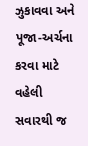ઝુકાવવા અને પૂજા-અર્ચના કરવા માટે વહેલી સવારથી જ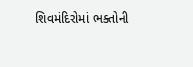શિવમંદિરોમાં ભક્તોની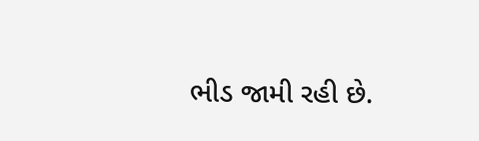ભીડ જામી રહી છે.